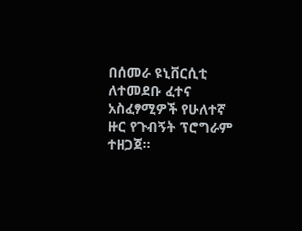በሰመራ ዩኒቨርሲቲ ለተመደቡ ፈተና አስፈፃሚዎች የሁለተኛ ዙር የጉብኝት ፕሮግራም ተዘጋጀ።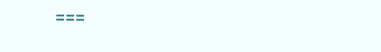===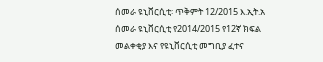ሰመራ ዩኒቨርሲቲ፡ ጥቅምት 12/2015 እ.ኢት.አ
ሰመራ ዩኒቨርሲቲ የ2014/2015 የ12ኛ ክፍል መልቀቂያ እና የዩኒቨርሲቲ መግቢያ ፈተና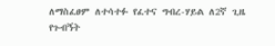ለማስፈፀም ለተሳተፉ የፈተና ግብረ-ሃይል ለ2ኛ ጊዜ የጉብኝት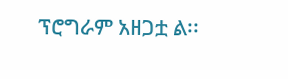ፕሮግራም አዘጋቷ ል፡፡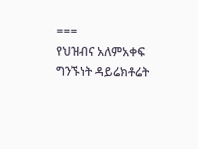===
የህዝብና አለምአቀፍ ግንኙነት ዳይሬክቶሬት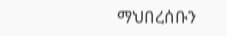ማህበረሰቡን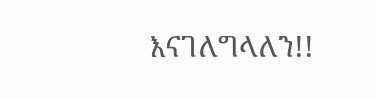እናገለግላለን!!